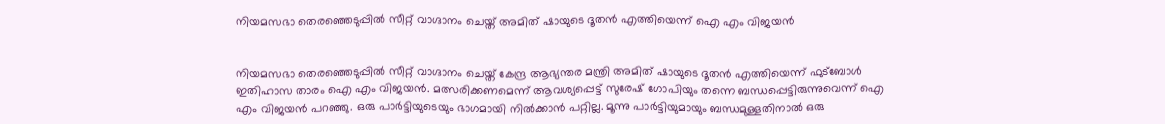നിയമസഭാ തെരഞ്ഞെടുപ്പിൽ സീറ്റ് വാഗ്ദാനം ചെയ്ത് അമിത് ഷായുടെ ദൂതൻ എത്തിയെന്ന് ഐ എം വിജയൻ


നിയമസഭാ തെരഞ്ഞെടുപ്പിൽ സീറ്റ് വാഗ്ദാനം ചെയ്ത് കേന്ദ്ര ആഭ്യന്തര മന്ത്രി അമിത് ഷായുടെ ദൂതൻ എത്തിയെന്ന് ഫുട്‌ബോൾ ഇതിഹാസ താരം ഐ എം വിജയൻ. മത്സരിക്കണമെന്ന് ആവശ്യപ്പെട്ട് സുരേഷ് ഗോപിയും തന്നെ ബന്ധപ്പെട്ടിരുന്നുവെന്ന് ഐ എം വിജയൻ പറഞ്ഞു. ഒരു പാർട്ടിയുടെയും ഭാഗമായി നിൽക്കാൻ പറ്റില്ല. മൂന്നു പാർട്ടിയുമായും ബന്ധമുള്ളതിനാൽ ഒരു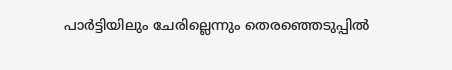പാർട്ടിയിലും ചേരില്ലെന്നും തെരഞ്ഞെടുപ്പിൽ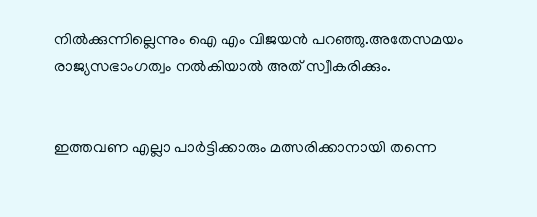നിൽക്കുന്നില്ലെന്നും ഐ എം വിജയൻ പറഞ്ഞു.അതേസമയം രാജ്യസഭാംഗത്വം നൽകിയാൽ അത് സ്വീകരിക്കും.


ഇത്തവണ എല്ലാ പാർട്ടിക്കാരും മത്സരിക്കാനായി തന്നെ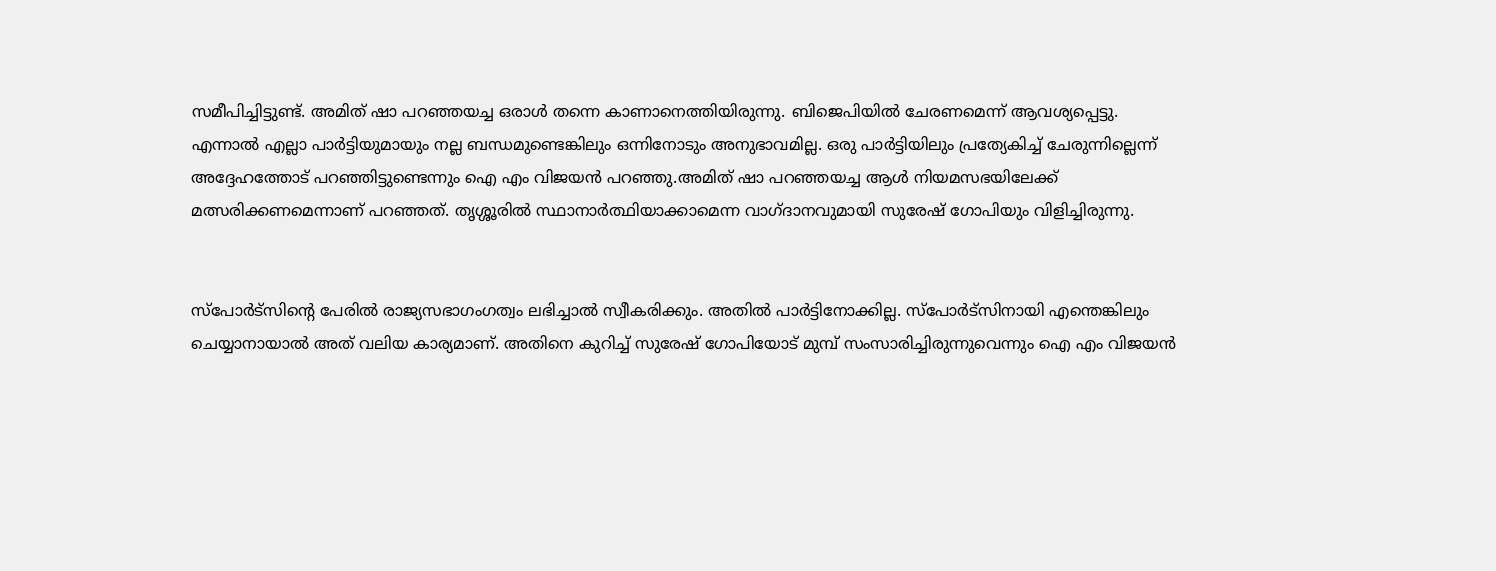സമീപിച്ചിട്ടുണ്ട്. അമിത് ഷാ പറഞ്ഞയച്ച ഒരാൾ തന്നെ കാണാനെത്തിയിരുന്നു. ബിജെപിയിൽ ചേരണമെന്ന് ആവശ്യപ്പെട്ടു. എന്നാൽ എല്ലാ പാർട്ടിയുമായും നല്ല ബന്ധമുണ്ടെങ്കിലും ഒന്നിനോടും അനുഭാവമില്ല. ഒരു പാർട്ടിയിലും പ്രത്യേകിച്ച് ചേരുന്നില്ലെന്ന് അദ്ദേഹത്തോട് പറഞ്ഞിട്ടുണ്ടെന്നും ഐ എം വിജയൻ പറഞ്ഞു.അമിത് ഷാ പറഞ്ഞയച്ച ആൾ നിയമസഭയിലേക്ക് മത്സരിക്കണമെന്നാണ് പറഞ്ഞത്. തൃശ്ശൂരിൽ സ്ഥാനാർത്ഥിയാക്കാമെന്ന വാഗ്ദാനവുമായി സുരേഷ് ഗോപിയും വിളിച്ചിരുന്നു.


സ്പോർട്സിന്‍റെ പേരിൽ രാജ്യസഭാഗംഗത്വം ലഭിച്ചാൽ സ്വീകരിക്കും. അതിൽ പാർട്ടിനോക്കില്ല. സ്‌പോർട്‌സിനായി എന്തെങ്കിലും ചെയ്യാനായാൽ അത് വലിയ കാര്യമാണ്. അതിനെ കുറിച്ച് സുരേഷ് ഗോപിയോട് മുമ്പ് സംസാരിച്ചിരുന്നുവെന്നും ഐ എം വിജയൻ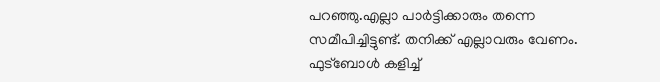പറഞ്ഞു.എല്ലാ പാർട്ടിക്കാരും തന്നെ സമീപിച്ചിട്ടുണ്ട്. തനിക്ക് എല്ലാവരും വേണം. ഫുട്‌ബോൾ കളിച്ച്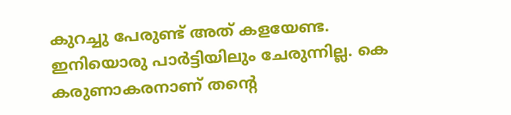കുറച്ചു പേരുണ്ട് അത് കളയേണ്ട. ഇനിയൊരു പാർട്ടിയിലും ചേരുന്നില്ല. കെ കരുണാകരനാണ് തന്റെ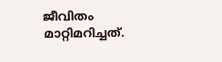ജീവിതം മാറ്റിമറിച്ചത്.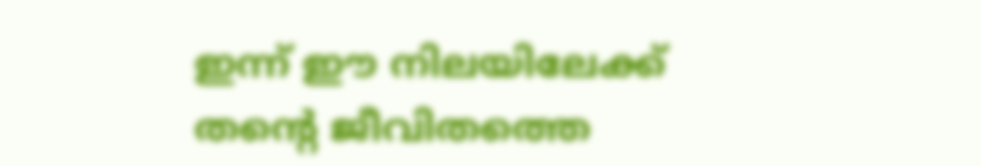ഇന്ന് ഈ നിലയിലേക്ക് തന്റെ ജീവിതത്തെ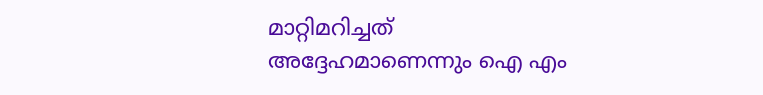മാറ്റിമറിച്ചത് അദ്ദേഹമാണെന്നും ഐ എം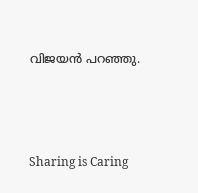വിജയൻ പറഞ്ഞു.



Sharing is Caring